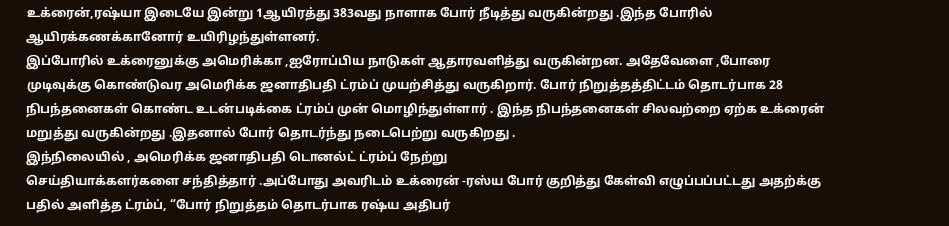உக்ரைன்,ரஷ்யா இடையே இன்று 1ஆயிரத்து 383வது நாளாக போர் நீடித்து வருகின்றது .இந்த போரில் ஆயிரக்கணக்கானோர் உயிரிழந்துள்ளனர்.
இப்போரில் உக்ரைனுக்கு அமெரிக்கா ,ஐரோப்பிய நாடுகள் ஆதாரவளித்து வருகின்றன. அதேவேளை ,போரை முடிவுக்கு கொண்டுவர அமெரிக்க ஜனாதிபதி ட்ரம்ப் முயற்சித்து வருகிறார். போர் நிறுத்தத்திட்டம் தொடர்பாக 28 நிபந்தனைகள் கொண்ட உடன்படிக்கை ட்ரம்ப் முன் மொழிந்துள்ளார் . இந்த நிபந்தனைகள் சிலவற்றை ஏற்க உக்ரைன்
மறுத்து வருகின்றது .இதனால் போர் தொடர்ந்து நடைபெற்று வருகிறது .
இந்நிலையில் , அமெரிக்க ஜனாதிபதி டொனல்ட் ட்ரம்ப் நேற்று
செய்தியாக்களர்களை சந்தித்தார் .அப்போது அவரிடம் உக்ரைன் -ரஸ்ய போர் குறித்து கேள்வி எழுப்பப்பட்டது அதற்க்கு பதில் அளித்த ட்ரம்ப், “போர் நிறுத்தம் தொடர்பாக ரஷ்ய அதிபர்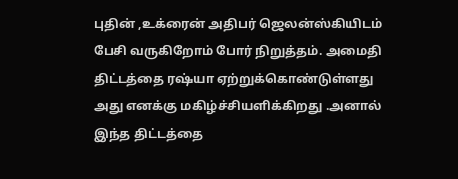புதின் ,உக்ரைன் அதிபர் ஜெலன்ஸ்கியிடம் பேசி வருகிறோம் போர் நிறுத்தம். அமைதி திட்டத்தை ரஷ்யா ஏற்றுக்கொண்டுள்ளது அது எனக்கு மகிழ்ச்சியளிக்கிறது .அனால் இந்த திட்டத்தை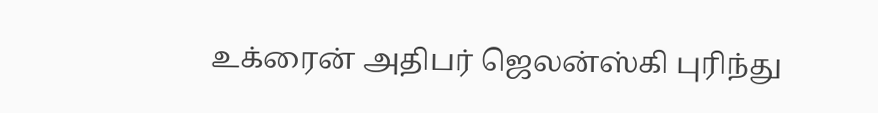உக்ரைன் அதிபர் ஜெலன்ஸ்கி புரிந்து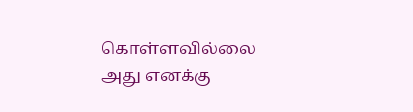கொள்ளவில்லை அது எனக்கு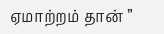ஏமாற்றம் தான் ”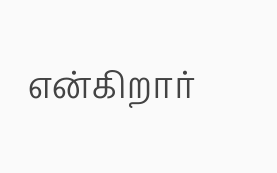என்கிறார்